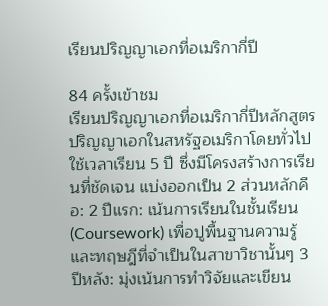เรียนปริญญาเอกที่อเมริกากี่ปี

84 ครั้งเข้าชม
เรียนปริญญาเอกที่อเมริกากี่ปีหลักสูตรปริญญาเอกในสหรัฐอเมริกาโดยทั่วไปใช้เวลาเรียน 5 ปี ซึ่งมีโครงสร้างการเรียนที่ชัดเจน แบ่งออกเป็น 2 ส่วนหลักคือ: 2 ปีแรก: เน้นการเรียนในชั้นเรียน (Coursework) เพื่อปูพื้นฐานความรู้และทฤษฎีที่จำเป็นในสาขาวิชานั้นๆ 3 ปีหลัง: มุ่งเน้นการทำวิจัยและเขียน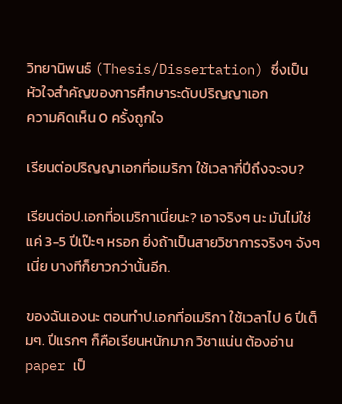วิทยานิพนธ์ (Thesis/Dissertation) ซึ่งเป็นหัวใจสำคัญของการศึกษาระดับปริญญาเอก
ความคิดเห็น 0 ครั้งถูกใจ

เรียนต่อปริญญาเอกที่อเมริกา ใช้เวลากี่ปีถึงจะจบ?

เรียนต่อป.เอกที่อเมริกาเนี่ยนะ? เอาจริงๆ นะ มันไม่ใช่แค่ 3-5 ปีเป๊ะๆ หรอก ยิ่งถ้าเป็นสายวิชาการจริงๆ จังๆ เนี่ย บางทีก็ยาวกว่านั้นอีก.

ของฉันเองนะ ตอนทำป.เอกที่อเมริกา ใช้เวลาไป 6 ปีเต็มๆ. ปีแรกๆ ก็คือเรียนหนักมาก วิชาแน่น ต้องอ่าน paper เป็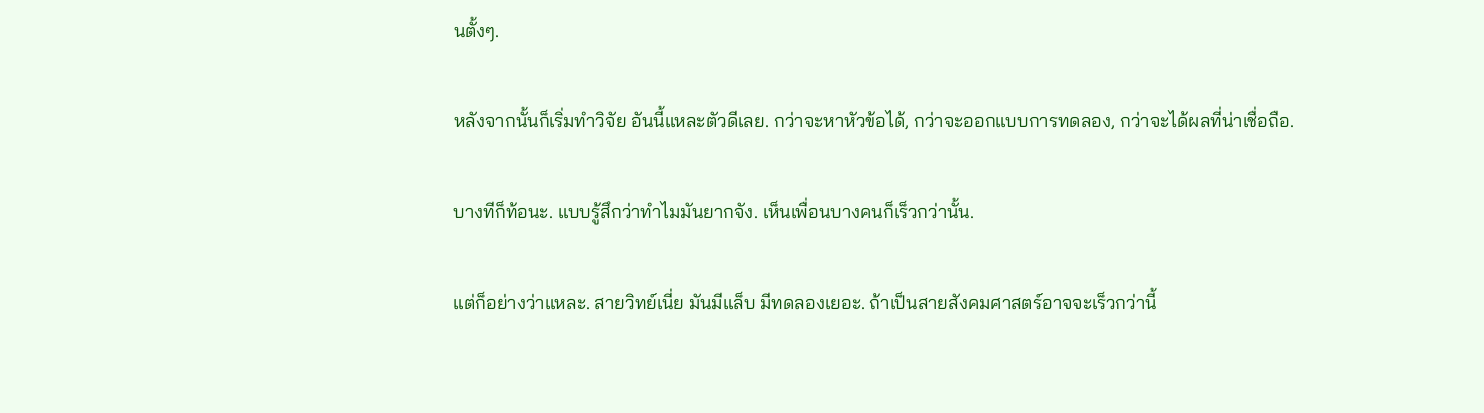นตั้งๆ.

หลังจากนั้นก็เริ่มทำวิจัย อันนี้แหละตัวดีเลย. กว่าจะหาหัวข้อได้, กว่าจะออกแบบการทดลอง, กว่าจะได้ผลที่น่าเชื่อถือ.

บางทีก็ท้อนะ. แบบรู้สึกว่าทำไมมันยากจัง. เห็นเพื่อนบางคนก็เร็วกว่านั้น.

แต่ก็อย่างว่าแหละ. สายวิทย์เนี่ย มันมีแล็บ มีทดลองเยอะ. ถ้าเป็นสายสังคมศาสตร์อาจจะเร็วกว่านี้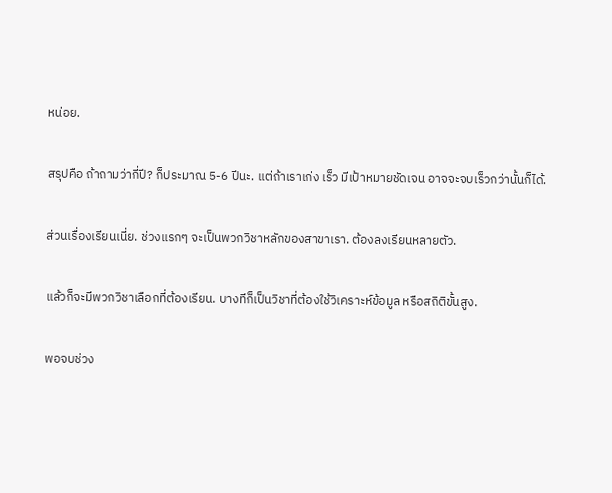หน่อย.

สรุปคือ ถ้าถามว่ากี่ปี? ก็ประมาณ 5-6 ปีนะ. แต่ถ้าเราเก่ง เร็ว มีเป้าหมายชัดเจน อาจจะจบเร็วกว่านั้นก็ได้.

ส่วนเรื่องเรียนเนี่ย. ช่วงแรกๆ จะเป็นพวกวิชาหลักของสาขาเรา. ต้องลงเรียนหลายตัว.

แล้วก็จะมีพวกวิชาเลือกที่ต้องเรียน. บางทีก็เป็นวิชาที่ต้องใช้วิเคราะห์ข้อมูล หรือสถิติขั้นสูง.

พอจบช่วง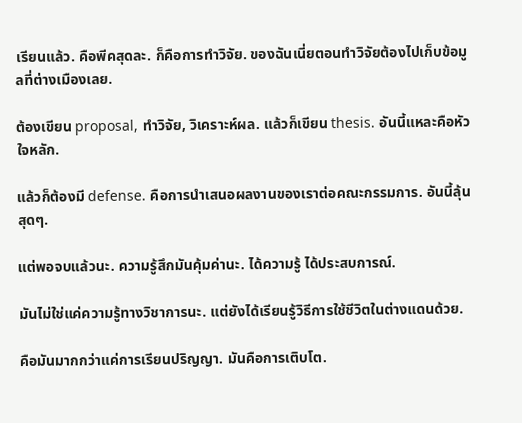เรียนแล้ว. คือพีคสุดละ. ก็คือการทำวิจัย. ของฉันเนี่ยตอนทำวิจัยต้องไปเก็บข้อมูลที่ต่างเมืองเลย.

ต้องเขียน proposal, ทำวิจัย, วิเคราะห์ผล. แล้วก็เขียน thesis. อันนี้แหละคือหัวใจหลัก.

แล้วก็ต้องมี defense. คือการนำเสนอผลงานของเราต่อคณะกรรมการ. อันนี้ลุ้นสุดๆ.

แต่พอจบแล้วนะ. ความรู้สึกมันคุ้มค่านะ. ได้ความรู้ ได้ประสบการณ์.

มันไม่ใช่แค่ความรู้ทางวิชาการนะ. แต่ยังได้เรียนรู้วิธีการใช้ชีวิตในต่างแดนด้วย.

คือมันมากกว่าแค่การเรียนปริญญา. มันคือการเติบโต.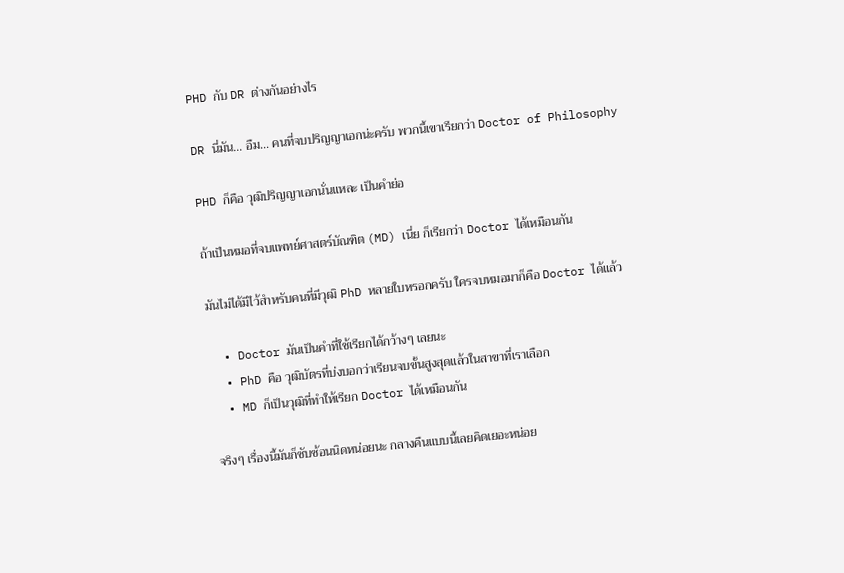PHD กับ DR ต่างกันอย่างไร

DR นี่มัน... อืม... คนที่จบปริญญาเอกน่ะครับ พวกนี้เขาเรียกว่า Doctor of Philosophy

PHD ก็คือ วุฒิปริญญาเอกนั่นแหละ เป็นคำย่อ

ถ้าเป็นหมอที่จบแพทย์ศาสตร์บัณฑิต (MD) เนี่ย ก็เรียกว่า Doctor ได้เหมือนกัน

มันไม่ได้มีไว้สำหรับคนที่มีวุฒิ PhD หลายใบหรอกครับ ใครจบหมอมาก็คือ Doctor ได้แล้ว

  • Doctor มันเป็นคำที่ใช้เรียกได้กว้างๆ เลยนะ
  • PhD คือ วุฒิบัตรที่บ่งบอกว่าเรียนจบขั้นสูงสุดแล้วในสาขาที่เราเลือก
  • MD ก็เป็นวุฒิที่ทำให้เรียก Doctor ได้เหมือนกัน

จริงๆ เรื่องนี้มันก็ซับซ้อนนิดหน่อยนะ กลางคืนแบบนี้เลยคิดเยอะหน่อย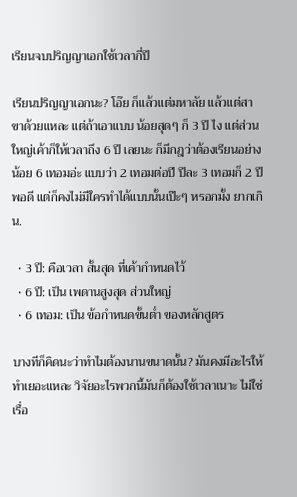เรียนจบปริญญาเอกใช้เวลากี่ปี

เรียนปริญญาเอกนะ? โอ๊ย ก็แล้วแต่มหาลัย แล้วแต่สาขาด้วยแหละ แต่ถ้าเอาแบบ น้อยสุดๆ ก็ 3 ปี ไง แต่ส่วนใหญ่เค้าก็ให้เวลาถึง 6 ปี เลยนะ ก็มีกฎว่าต้องเรียนอย่างน้อย 6 เทอมอ่ะ แบบว่า 2 เทอมต่อปี ปีละ 3 เทอมก็ 2 ปีพอดี แต่ก็คงไม่มีใครทำได้แบบนั้นเป๊ะๆ หรอกมั้ง ยากเกิน.

  • 3 ปี: คือเวลา สั้นสุด ที่เค้ากำหนดไว้
  • 6 ปี: เป็น เพดานสูงสุด ส่วนใหญ่
  • 6 เทอม: เป็น ข้อกำหนดขั้นต่ำ ของหลักสูตร

บางทีก็คิดนะว่าทำไมต้องนานขนาดนั้น? มันคงมีอะไรให้ทำเยอะแหละ วิจัยอะไรพวกนี้มันก็ต้องใช้เวลาเนาะ ไม่ใช่เรื่อ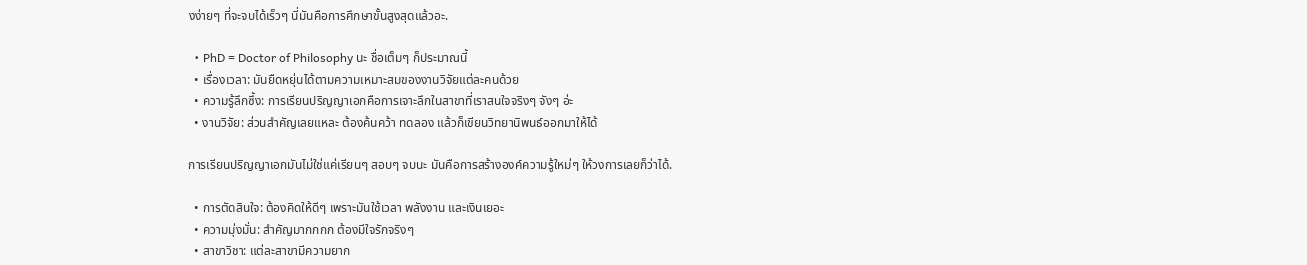งง่ายๆ ที่จะจบได้เร็วๆ นี่มันคือการศึกษาขั้นสูงสุดแล้วอะ.

  • PhD = Doctor of Philosophy นะ ชื่อเต็มๆ ก็ประมาณนี้
  • เรื่องเวลา: มันยืดหยุ่นได้ตามความเหมาะสมของงานวิจัยแต่ละคนด้วย
  • ความรู้ลึกซึ้ง: การเรียนปริญญาเอกคือการเจาะลึกในสาขาที่เราสนใจจริงๆ จังๆ อ่ะ
  • งานวิจัย: ส่วนสำคัญเลยแหละ ต้องค้นคว้า ทดลอง แล้วก็เขียนวิทยานิพนธ์ออกมาให้ได้

การเรียนปริญญาเอกมันไม่ใช่แค่เรียนๆ สอบๆ จบนะ มันคือการสร้างองค์ความรู้ใหม่ๆ ให้วงการเลยก็ว่าได้.

  • การตัดสินใจ: ต้องคิดให้ดีๆ เพราะมันใช้เวลา พลังงาน และเงินเยอะ
  • ความมุ่งมั่น: สำคัญมากกกก ต้องมีใจรักจริงๆ
  • สาขาวิชา: แต่ละสาขามีความยาก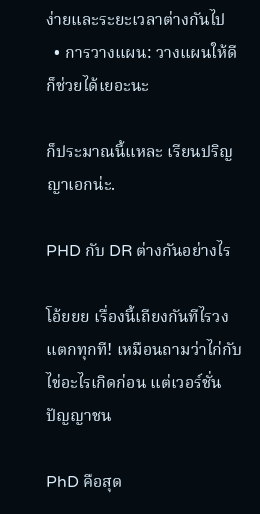ง่ายและระยะเวลาต่างกันไป
  • การวางแผน: วางแผนให้ดีก็ช่วยได้เยอะนะ

ก็ประมาณนี้แหละ เรียนปริญญาเอกน่ะ.

PHD กับ DR ต่างกันอย่างไร

โอ้ยยย เรื่องนี้เถียงกันทีไรวงแตกทุกที! เหมือนถามว่าไก่กับไข่อะไรเกิดก่อน แต่เวอร์ชั่นปัญญาชน

PhD คือสุด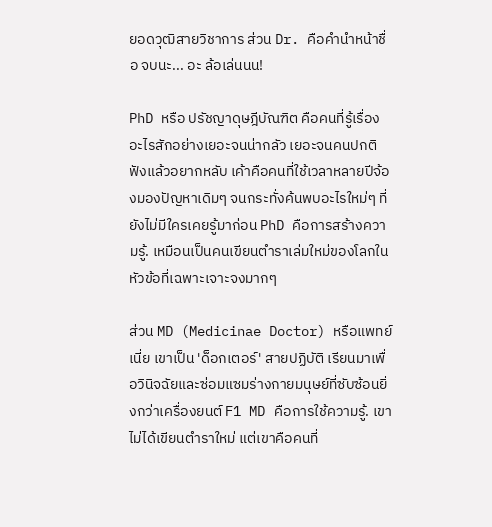ยอดวุฒิสายวิชาการ ส่วน Dr. คือคำนำหน้าชื่อ จบนะ... อะ ล้อเล่นนน!

PhD หรือ ปรัชญาดุษฎีบัณฑิต คือคนที่รู้เรื่องอะไรสักอย่างเยอะจนน่ากลัว เยอะจนคนปกติฟังแล้วอยากหลับ เค้าคือคนที่ใช้เวลาหลายปีจ้องมองปัญหาเดิมๆ จนกระทั่งค้นพบอะไรใหม่ๆ ที่ยังไม่มีใครเคยรู้มาก่อน PhD คือการสร้างความรู้. เหมือนเป็นคนเขียนตำราเล่มใหม่ของโลกในหัวข้อที่เฉพาะเจาะจงมากๆ

ส่วน MD (Medicinae Doctor) หรือแพทย์เนี่ย เขาเป็น 'ด็อกเตอร์' สายปฏิบัติ เรียนมาเพื่อวินิจฉัยและซ่อมแซมร่างกายมนุษย์ที่ซับซ้อนยิ่งกว่าเครื่องยนต์ F1 MD คือการใช้ความรู้. เขาไม่ได้เขียนตำราใหม่ แต่เขาคือคนที่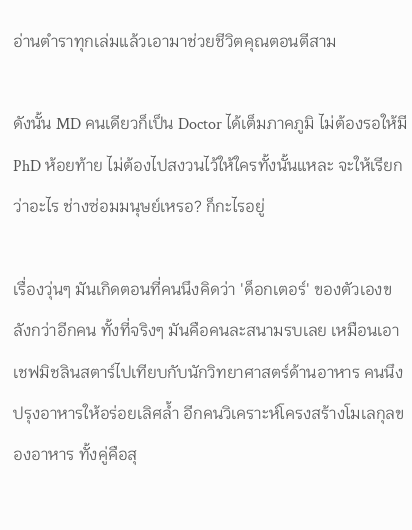อ่านตำราทุกเล่มแล้วเอามาช่วยชีวิตคุณตอนตีสาม

ดังนั้น MD คนเดียวก็เป็น Doctor ได้เต็มภาคภูมิ ไม่ต้องรอให้มี PhD ห้อยท้าย ไม่ต้องไปสงวนไว้ให้ใครทั้งนั้นแหละ จะให้เรียกว่าอะไร ช่างซ่อมมนุษย์เหรอ? ก็กะไรอยู่

เรื่องวุ่นๆ มันเกิดตอนที่คนนึงคิดว่า 'ด็อกเตอร์' ของตัวเองขลังกว่าอีกคน ทั้งที่จริงๆ มันคือคนละสนามรบเลย เหมือนเอาเชฟมิชลินสตาร์ไปเทียบกับนักวิทยาศาสตร์ด้านอาหาร คนนึงปรุงอาหารให้อร่อยเลิศล้ำ อีกคนวิเคราะห์โครงสร้างโมเลกุลของอาหาร ทั้งคู่คือสุ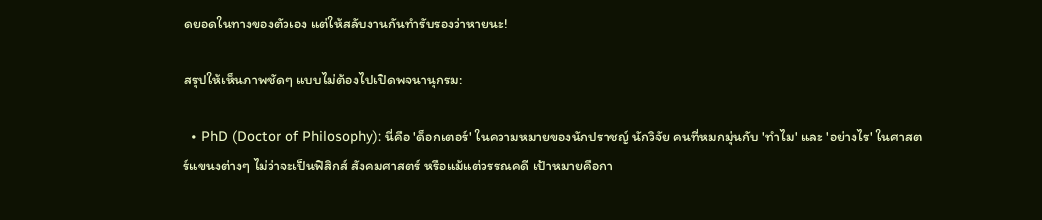ดยอดในทางของตัวเอง แต่ให้สลับงานกันทำรับรองว่าหายนะ!

สรุปให้เห็นภาพชัดๆ แบบไม่ต้องไปเปิดพจนานุกรม:

  • PhD (Doctor of Philosophy): นี่คือ 'ด็อกเตอร์' ในความหมายของนักปราชญ์ นักวิจัย คนที่หมกมุ่นกับ 'ทำไม' และ 'อย่างไร' ในศาสตร์แขนงต่างๆ ไม่ว่าจะเป็นฟิสิกส์ สังคมศาสตร์ หรือแม้แต่วรรณคดี เป้าหมายคือกา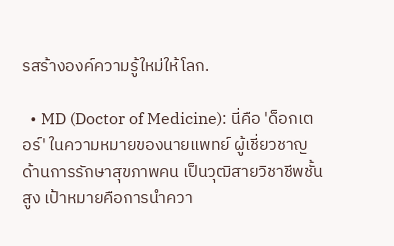รสร้างองค์ความรู้ใหม่ให้โลก.

  • MD (Doctor of Medicine): นี่คือ 'ด็อกเตอร์' ในความหมายของนายแพทย์ ผู้เชี่ยวชาญด้านการรักษาสุขภาพคน เป็นวุฒิสายวิชาชีพชั้นสูง เป้าหมายคือการนำควา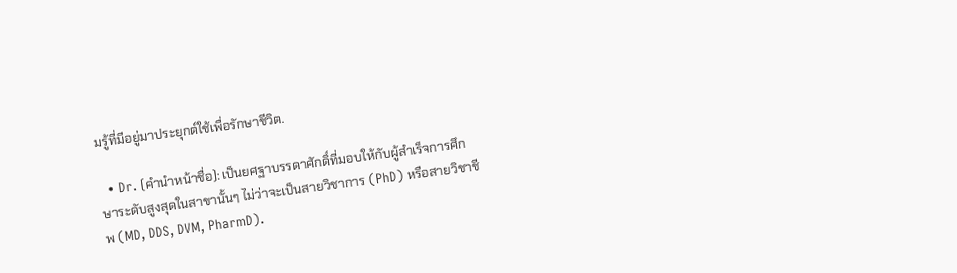มรู้ที่มีอยู่มาประยุกต์ใช้เพื่อรักษาชีวิต.

  • Dr. (คำนำหน้าชื่อ): เป็นยศฐาบรรดาศักดิ์ที่มอบให้กับผู้สำเร็จการศึกษาระดับสูงสุดในสาขานั้นๆ ไม่ว่าจะเป็นสายวิชาการ (PhD) หรือสายวิชาชีพ (MD, DDS, DVM, PharmD).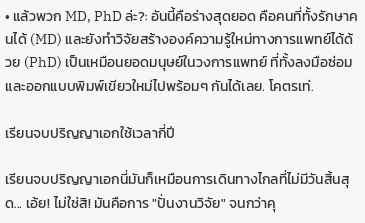• แล้วพวก MD, PhD ล่ะ?: อันนี้คือร่างสุดยอด คือคนที่ทั้งรักษาคนได้ (MD) และยังทำวิจัยสร้างองค์ความรู้ใหม่ทางการแพทย์ได้ด้วย (PhD) เป็นเหมือนยอดมนุษย์ในวงการแพทย์ ที่ทั้งลงมือซ่อมและออกแบบพิมพ์เขียวใหม่ไปพร้อมๆ กันได้เลย. โคตรเท่.

เรียนจบปริญญาเอกใช้เวลากี่ปี

เรียนจบปริญญาเอกนี่มันก็เหมือนการเดินทางไกลที่ไม่มีวันสิ้นสุด... เอ้ย! ไม่ใช่สิ! มันคือการ "ปั่นงานวิจัย" จนกว่าคุ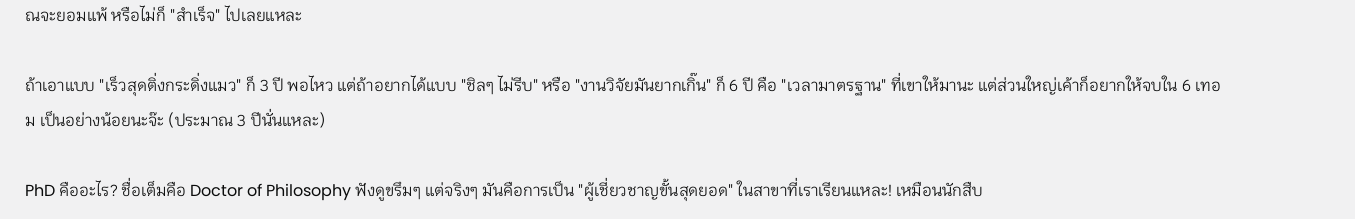ณจะยอมแพ้ หรือไม่ก็ "สำเร็จ" ไปเลยแหละ

ถ้าเอาแบบ "เร็วสุดติ่งกระดิ่งแมว" ก็ 3 ปี พอไหว แต่ถ้าอยากได้แบบ "ชิลๆ ไม่รีบ" หรือ "งานวิจัยมันยากเกิ๊น" ก็ 6 ปี คือ "เวลามาตรฐาน" ที่เขาให้มานะ แต่ส่วนใหญ่เค้าก็อยากให้จบใน 6 เทอม เป็นอย่างน้อยนะจ๊ะ (ประมาณ 3 ปีนั่นแหละ)

PhD คืออะไร? ชื่อเต็มคือ Doctor of Philosophy ฟังดูขรึมๆ แต่จริงๆ มันคือการเป็น "ผู้เชี่ยวชาญขั้นสุดยอด" ในสาขาที่เราเรียนแหละ! เหมือนนักสืบ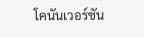โคนันเวอร์ชัน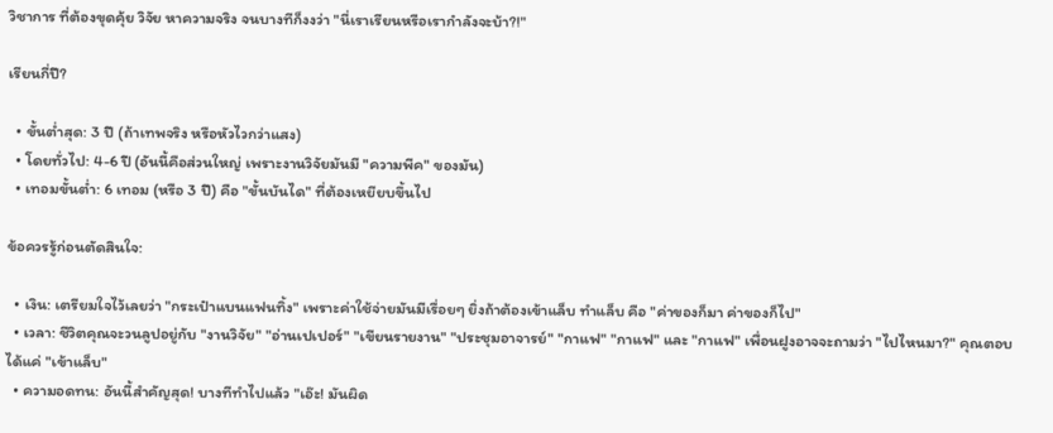วิชาการ ที่ต้องขุดคุ้ย วิจัย หาความจริง จนบางทีก็งงว่า "นี่เราเรียนหรือเรากำลังจะบ้า?!"

เรียนกี่ปี?

  • ขั้นต่ำสุด: 3 ปี (ถ้าเทพจริง หรือหัวไวกว่าแสง)
  • โดยทั่วไป: 4-6 ปี (อันนี้คือส่วนใหญ่ เพราะงานวิจัยมันมี "ความพีค" ของมัน)
  • เทอมขั้นต่ำ: 6 เทอม (หรือ 3 ปี) คือ "ขั้นบันได" ที่ต้องเหยียบขึ้นไป

ข้อควรรู้ก่อนตัดสินใจ:

  • เงิน: เตรียมใจไว้เลยว่า "กระเป๋าแบนแฟนทิ้ง" เพราะค่าใช้จ่ายมันมีเรื่อยๆ ยิ่งถ้าต้องเข้าแล็บ ทำแล็บ คือ "ค่าของก็มา ค่าของก็ไป"
  • เวลา: ชีวิตคุณจะวนลูปอยู่กับ "งานวิจัย" "อ่านเปเปอร์" "เขียนรายงาน" "ประชุมอาจารย์" "กาแฟ" "กาแฟ" และ "กาแฟ" เพื่อนฝูงอาจจะถามว่า "ไปไหนมา?" คุณตอบได้แค่ "เข้าแล็บ"
  • ความอดทน: อันนี้สำคัญสุด! บางทีทำไปแล้ว "เอ๊ะ! มันผิด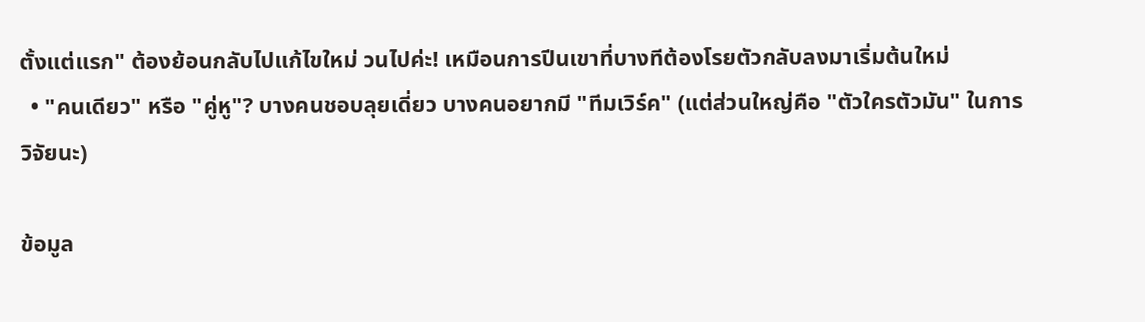ตั้งแต่แรก" ต้องย้อนกลับไปแก้ไขใหม่ วนไปค่ะ! เหมือนการปีนเขาที่บางทีต้องโรยตัวกลับลงมาเริ่มต้นใหม่
  • "คนเดียว" หรือ "คู่หู"? บางคนชอบลุยเดี่ยว บางคนอยากมี "ทีมเวิร์ค" (แต่ส่วนใหญ่คือ "ตัวใครตัวมัน" ในการวิจัยนะ)

ข้อมูล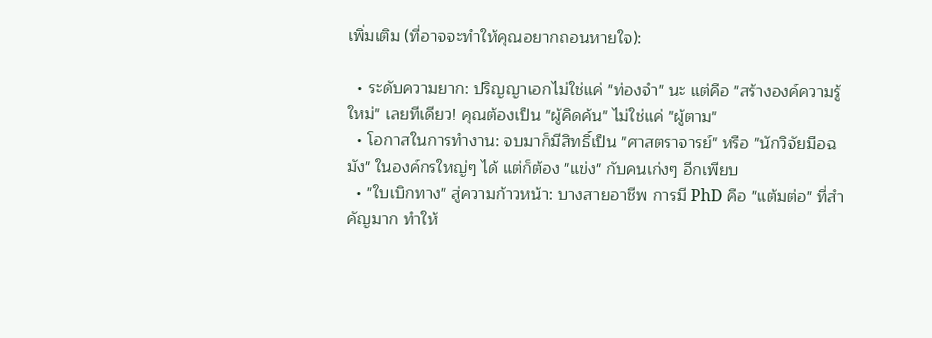เพิ่มเติม (ที่อาจจะทำให้คุณอยากถอนหายใจ):

  • ระดับความยาก: ปริญญาเอกไม่ใช่แค่ "ท่องจำ" นะ แต่คือ "สร้างองค์ความรู้ใหม่" เลยทีเดียว! คุณต้องเป็น "ผู้คิดค้น" ไม่ใช่แค่ "ผู้ตาม"
  • โอกาสในการทำงาน: จบมาก็มีสิทธิ์เป็น "ศาสตราจารย์" หรือ "นักวิจัยมือฉมัง" ในองค์กรใหญ่ๆ ได้ แต่ก็ต้อง "แข่ง" กับคนเก่งๆ อีกเพียบ
  • "ใบเบิกทาง" สู่ความก้าวหน้า: บางสายอาชีพ การมี PhD คือ "แต้มต่อ" ที่สำคัญมาก ทำให้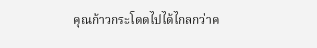คุณก้าวกระโดดไปได้ไกลกว่าค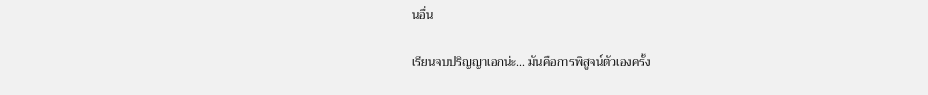นอื่น

เรียนจบปริญญาเอกน่ะ... มันคือการพิสูจน์ตัวเองครั้ง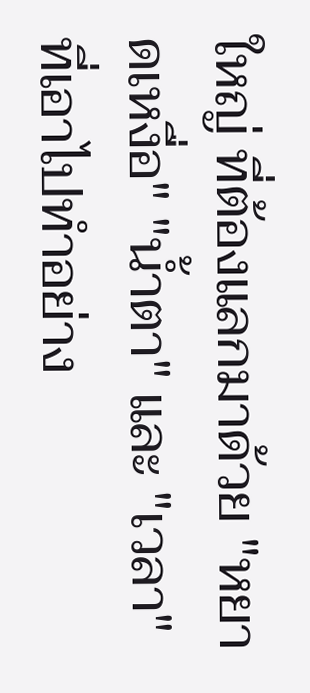ใหญ่ ที่ต้องแลกมาด้วย "หยาดเหงื่อ" "น้ำตา" และ "เวลา" ที่เอาไปทำอย่าง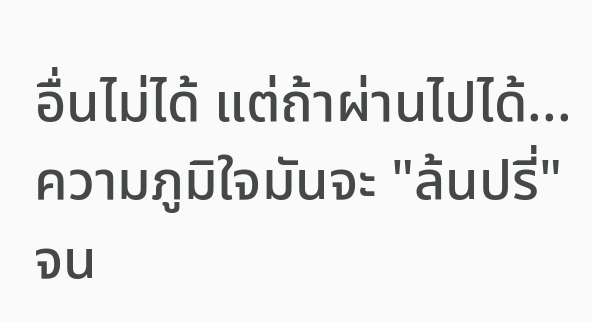อื่นไม่ได้ แต่ถ้าผ่านไปได้... ความภูมิใจมันจะ "ล้นปรี่" จน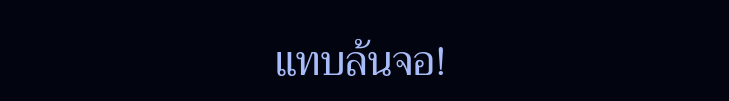แทบล้นจอ!